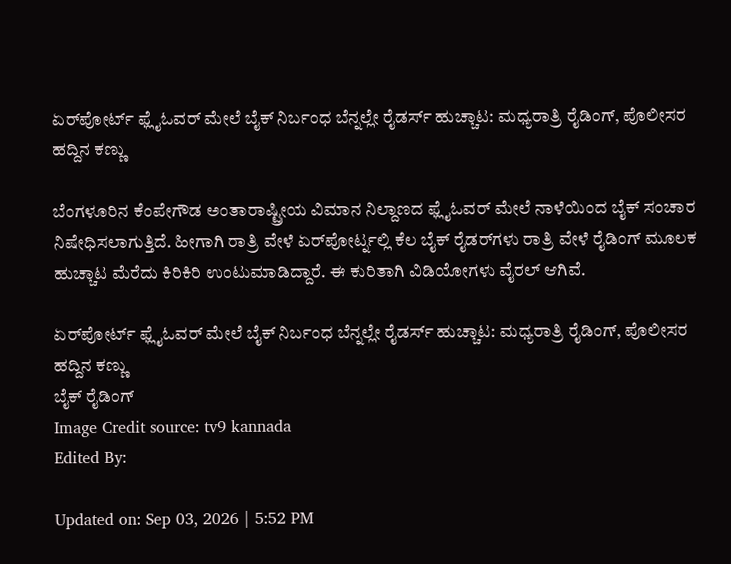ಏರ್‌ಪೋರ್ಟ್ ಫ್ಲೈಓವರ್‌ ಮೇಲೆ ಬೈಕ್ ನಿರ್ಬಂಧ ಬೆನ್ನಲ್ಲೇ ರೈಡರ್ಸ್‌ ಹುಚ್ಚಾಟ: ಮಧ್ಯರಾತ್ರಿ ರೈಡಿಂಗ್, ಪೊಲೀಸರ ಹದ್ದಿನ ಕಣ್ಣು

ಬೆಂಗಳೂರಿನ ಕೆಂಪೇಗೌಡ ಅಂತಾರಾಷ್ಟ್ರೀಯ ವಿಮಾನ ನಿಲ್ದಾಣದ ಫ್ಲೈಓವರ್ ಮೇಲೆ ನಾಳೆಯಿಂದ ಬೈಕ್ ಸಂಚಾರ ನಿಷೇಧಿಸಲಾಗುತ್ತಿದೆ. ಹೀಗಾಗಿ ರಾತ್ರಿ ವೇಳೆ ಏರ್‌ಪೋರ್ಟ್ನಲ್ಲಿ ಕೆಲ ಬೈಕ್ ರೈಡರ್‌ಗಳು ರಾತ್ರಿ ವೇಳೆ ರೈಡಿಂಗ್ ಮೂಲಕ ಹುಚ್ಚಾಟ ಮೆರೆದು ಕಿರಿಕಿರಿ ಉಂಟುಮಾಡಿದ್ದಾರೆ. ಈ ಕುರಿತಾಗಿ ವಿಡಿಯೋಗಳು ವೈರಲ್ ಆಗಿವೆ.

ಏರ್‌ಪೋರ್ಟ್ ಫ್ಲೈಓವರ್‌ ಮೇಲೆ ಬೈಕ್ ನಿರ್ಬಂಧ ಬೆನ್ನಲ್ಲೇ ರೈಡರ್ಸ್‌ ಹುಚ್ಚಾಟ: ಮಧ್ಯರಾತ್ರಿ ರೈಡಿಂಗ್, ಪೊಲೀಸರ ಹದ್ದಿನ ಕಣ್ಣು
ಬೈಕ್ ರೈಡಿಂಗ್
Image Credit source: tv9 kannada
Edited By:

Updated on: Sep 03, 2026 | 5:52 PM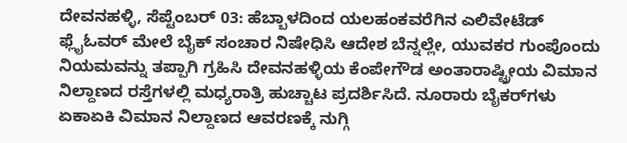ದೇವನಹಳ್ಳಿ, ಸೆಪ್ಟೆಂಬರ್ 03: ಹೆಬ್ಬಾಳದಿಂದ ಯಲಹಂಕವರೆಗಿನ ಎಲಿವೇಟೆಡ್ ಫ್ಲೈಓವರ್ ಮೇಲೆ ಬೈಕ್‌ ಸಂಚಾರ ನಿಷೇಧಿಸಿ ಆದೇಶ ಬೆನ್ನಲ್ಲೇ, ಯುವಕರ ಗುಂಪೊಂದು ನಿಯಮವನ್ನು ತಪ್ಪಾಗಿ ಗ್ರಹಿಸಿ ದೇವನಹಳ್ಳಿಯ ಕೆಂಪೇಗೌಡ ಅಂತಾರಾಷ್ಟ್ರೀಯ ವಿಮಾನ ನಿಲ್ದಾಣದ ರಸ್ತೆಗಳಲ್ಲಿ ಮಧ್ಯರಾತ್ರಿ ಹುಚ್ಚಾಟ ಪ್ರದರ್ಶಿಸಿದೆ. ನೂರಾರು ಬೈಕರ್‌ಗಳು ಏಕಾಏಕಿ ವಿಮಾನ ನಿಲ್ದಾಣದ ಆವರಣಕ್ಕೆ ನುಗ್ಗಿ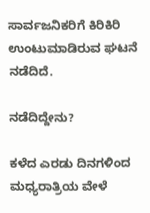ಸಾರ್ವಜನಿಕರಿಗೆ ಕಿರಿಕಿರಿ ಉಂಟುಮಾಡಿರುವ ಘಟನೆ ನಡೆದಿದೆ.

ನಡೆದಿದ್ದೇನು?

ಕಳೆದ ಎರಡು ದಿನಗಳಿಂದ ಮಧ್ಯರಾತ್ರಿಯ ವೇಳೆ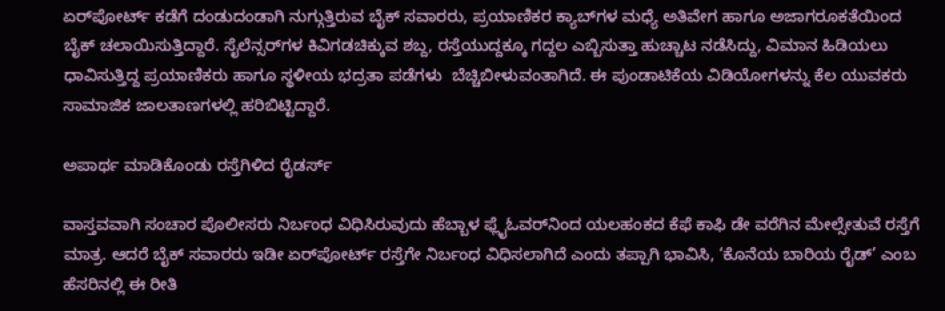ಏರ್‌ಪೋರ್ಟ್‌ ಕಡೆಗೆ ದಂಡುದಂಡಾಗಿ ನುಗ್ಗುತ್ತಿರುವ ಬೈಕ್ ಸವಾರರು, ಪ್ರಯಾಣಿಕರ ಕ್ಯಾಬ್‌ಗಳ ಮಧ್ಯೆ ಅತಿವೇಗ ಹಾಗೂ ಅಜಾಗರೂಕತೆಯಿಂದ ಬೈಕ್ ಚಲಾಯಿಸುತ್ತಿದ್ದಾರೆ. ಸೈಲೆನ್ಸರ್‌ಗಳ ಕಿವಿಗಡಚಿಕ್ಕುವ ಶಬ್ದ, ರಸ್ತೆಯುದ್ದಕ್ಕೂ ಗದ್ದಲ ಎಬ್ಬಿಸುತ್ತಾ ಹುಚ್ಚಾಟ ನಡೆಸಿದ್ದು, ವಿಮಾನ ಹಿಡಿಯಲು ಧಾವಿಸುತ್ತಿದ್ದ ಪ್ರಯಾಣಿಕರು ಹಾಗೂ ಸ್ಥಳೀಯ ಭದ್ರತಾ ಪಡೆಗಳು  ಬೆಚ್ಚಿಬೀಳುವಂತಾಗಿದೆ. ಈ ಪುಂಡಾಟಿಕೆಯ ವಿಡಿಯೋಗಳನ್ನು ಕೆಲ ಯುವಕರು ಸಾಮಾಜಿಕ ಜಾಲತಾಣಗಳಲ್ಲಿ ಹರಿಬಿಟ್ಟಿದ್ದಾರೆ.

ಅಪಾರ್ಥ ಮಾಡಿಕೊಂಡು ರಸ್ತೆಗಿಳಿದ ರೈಡರ್ಸ್

ವಾಸ್ತವವಾಗಿ ಸಂಚಾರ ಪೊಲೀಸರು ನಿರ್ಬಂಧ ವಿಧಿಸಿರುವುದು ಹೆಬ್ಬಾಳ ಫ್ಲೈಓವರ್‌ನಿಂದ ಯಲಹಂಕದ ಕೆಫೆ ಕಾಫಿ ಡೇ ವರೆಗಿನ ಮೇಲ್ಸೇತುವೆ ರಸ್ತೆಗೆ ಮಾತ್ರ. ಆದರೆ ಬೈಕ್ ಸವಾರರು ಇಡೀ ಏರ್‌ಪೋರ್ಟ್‌ ರಸ್ತೆಗೇ ನಿರ್ಬಂಧ ವಿಧಿಸಲಾಗಿದೆ ಎಂದು ತಪ್ಪಾಗಿ ಭಾವಿಸಿ, ‘ಕೊನೆಯ ಬಾರಿಯ ರೈಡ್’ ಎಂಬ ಹೆಸರಿನಲ್ಲಿ ಈ ರೀತಿ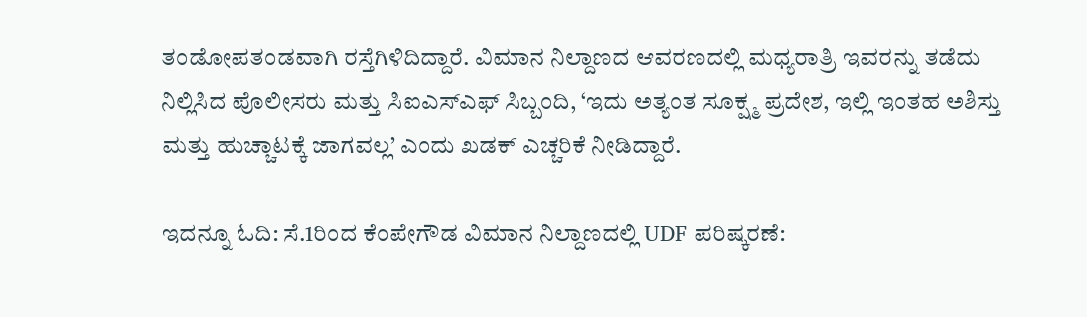ತಂಡೋಪತಂಡವಾಗಿ ರಸ್ತೆಗಿಳಿದಿದ್ದಾರೆ. ವಿಮಾನ ನಿಲ್ದಾಣದ ಆವರಣದಲ್ಲಿ ಮಧ್ಯರಾತ್ರಿ ಇವರನ್ನು ತಡೆದು ನಿಲ್ಲಿಸಿದ ಪೊಲೀಸರು ಮತ್ತು ಸಿಐಎಸ್‌ಎಫ್ ಸಿಬ್ಬಂದಿ, ‘ಇದು ಅತ್ಯಂತ ಸೂಕ್ಷ್ಮ ಪ್ರದೇಶ, ಇಲ್ಲಿ ಇಂತಹ ಅಶಿಸ್ತು ಮತ್ತು ಹುಚ್ಚಾಟಕ್ಕೆ ಜಾಗವಲ್ಲ’ ಎಂದು ಖಡಕ್ ಎಚ್ಚರಿಕೆ ನೀಡಿದ್ದಾರೆ.

ಇದನ್ನೂ ಓದಿ: ಸೆ.1ರಿಂದ ಕೆಂಪೇಗೌಡ ವಿಮಾನ ನಿಲ್ದಾಣದಲ್ಲಿ UDF ಪರಿಷ್ಕರಣೆ: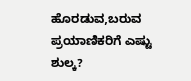ಹೊರಡುವ,ಬರುವ ಪ್ರಯಾಣಿಕರಿಗೆ ಎಷ್ಟು ಶುಲ್ಕ?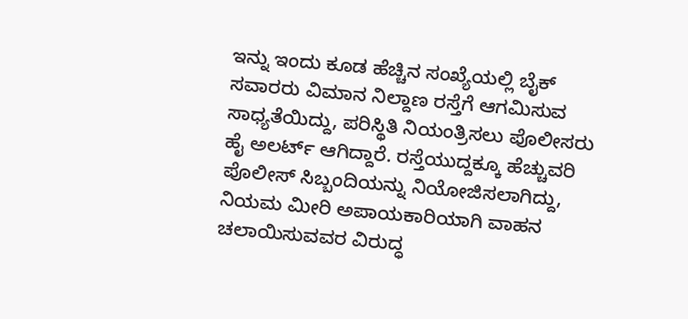ಇನ್ನು ಇಂದು ಕೂಡ ಹೆಚ್ಚಿನ ಸಂಖ್ಯೆಯಲ್ಲಿ ಬೈಕ್ ಸವಾರರು ವಿಮಾನ ನಿಲ್ದಾಣ ರಸ್ತೆಗೆ ಆಗಮಿಸುವ ಸಾಧ್ಯತೆಯಿದ್ದು, ಪರಿಸ್ಥಿತಿ ನಿಯಂತ್ರಿಸಲು ಪೊಲೀಸರು ಹೈ ಅಲರ್ಟ್ ಆಗಿದ್ದಾರೆ. ರಸ್ತೆಯುದ್ದಕ್ಕೂ ಹೆಚ್ಚುವರಿ ಪೊಲೀಸ್ ಸಿಬ್ಬಂದಿಯನ್ನು ನಿಯೋಜಿಸಲಾಗಿದ್ದು, ನಿಯಮ ಮೀರಿ ಅಪಾಯಕಾರಿಯಾಗಿ ವಾಹನ ಚಲಾಯಿಸುವವರ ವಿರುದ್ಧ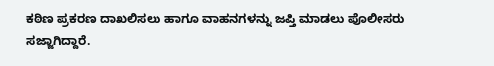ಕಠಿಣ ಪ್ರಕರಣ ದಾಖಲಿಸಲು ಹಾಗೂ ವಾಹನಗಳನ್ನು ಜಪ್ತಿ ಮಾಡಲು ಪೊಲೀಸರು ಸಜ್ಜಾಗಿದ್ದಾರೆ.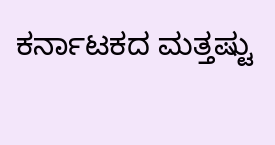ಕರ್ನಾಟಕದ ಮತ್ತಷ್ಟು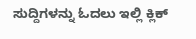ಸುದ್ದಿಗಳನ್ನು ಓದಲು ಇಲ್ಲಿ ಕ್ಲಿಕ್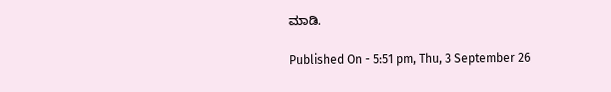ಮಾಡಿ.

Published On - 5:51 pm, Thu, 3 September 26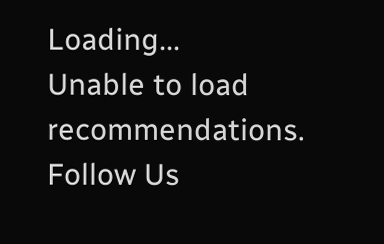Loading...
Unable to load recommendations.
Follow Us